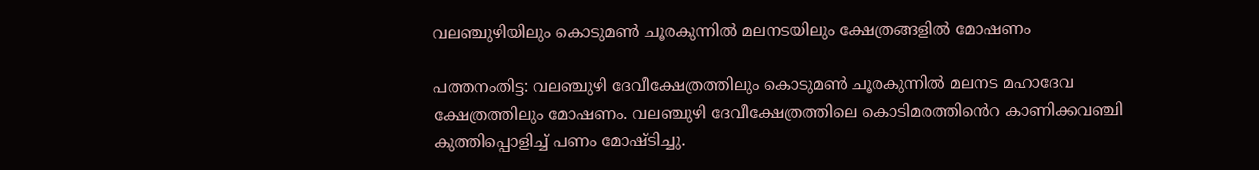വലഞ്ചുഴിയിലും കൊടുമൺ ചൂരകുന്നിൽ മലനടയിലും ക്ഷേത്രങ്ങളിൽ മോഷണം

പത്തനംതിട്ട: വലഞ്ചുഴി ദേവീക്ഷേത്രത്തിലും കൊടുമൺ ചൂരകുന്നിൽ മലനട മഹാദേവ ക്ഷേത്രത്തിലും മോഷണം. വലഞ്ചുഴി ദേവീക്ഷേത്രത്തിലെ കൊടിമരത്തിൻെറ കാണിക്കവഞ്ചി കുത്തിപ്പൊളിച്ച് പണം മോഷ്ടിച്ചു.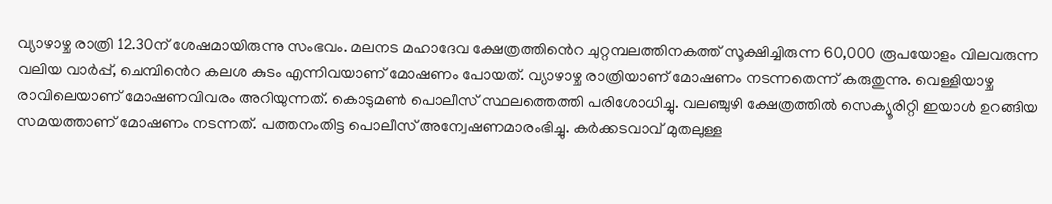വ്യാഴാഴ്ച രാത്രി 12.30ന് ശേഷമായിരുന്നു സംഭവം. മലനട മഹാദേവ ക്ഷേത്രത്തിൻെറ ചുറ്റമ്പലത്തിനകത്ത് സൂക്ഷിച്ചിരുന്ന 60,000 രൂപയോളം വിലവരുന്ന വലിയ വാർപ്പ്, ചെമ്പിൻെറ കലശ കുടം എന്നിവയാണ് മോഷണം പോയത്. വ്യാഴാഴ്ച രാത്രിയാണ് മോഷണം നടന്നതെന്ന് കരുതുന്നു. വെള്ളിയാഴ്ച രാവിലെയാണ് മോഷണവിവരം അറിയുന്നത്. കൊടുമൺ പൊലീസ് സ്ഥലത്തെത്തി പരിശോധിച്ചു. വലഞ്ചുഴി ക്ഷേത്രത്തിൽ സെക്യൂരിറ്റി ഇയാൾ ഉറങ്ങിയ സമയത്താണ് മോഷണം നടന്നത്. പത്തനംതിട്ട പൊലീസ് അന്വേഷണമാരംഭിച്ചു. കർക്കടവാവ് മുതലുള്ള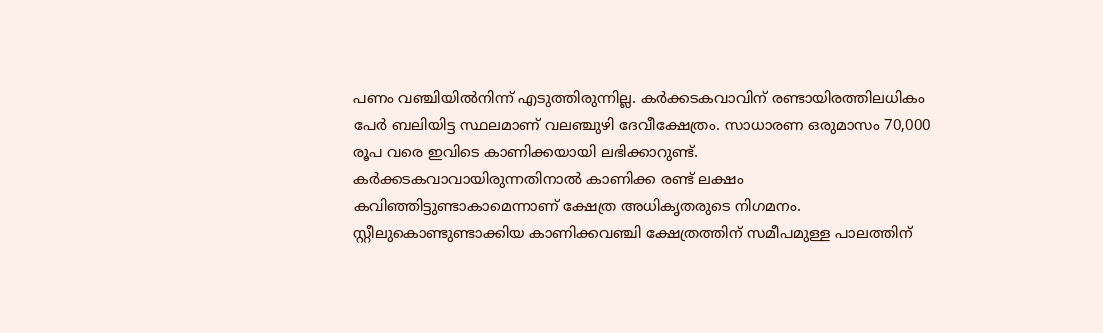പണം വഞ്ചിയിൽനിന്ന് എടുത്തിരുന്നില്ല. കർക്കടകവാവിന് രണ്ടായിരത്തിലധികം പേർ ബലിയിട്ട സ്ഥലമാണ് വലഞ്ചുഴി ദേവീക്ഷേത്രം. സാധാരണ ഒരുമാസം 70,000 രൂപ വരെ ഇവിടെ കാണിക്കയായി ലഭിക്കാറുണ്ട്. കർക്കടകവാവായിരുന്നതിനാൽ കാണിക്ക രണ്ട് ലക്ഷം കവിഞ്ഞിട്ടുണ്ടാകാമെന്നാണ് ക്ഷേത്ര അധികൃതരുടെ നിഗമനം. സ്റ്റീലുകൊണ്ടുണ്ടാക്കിയ കാണിക്കവഞ്ചി ക്ഷേത്രത്തിന് സമീപമുള്ള പാലത്തിന്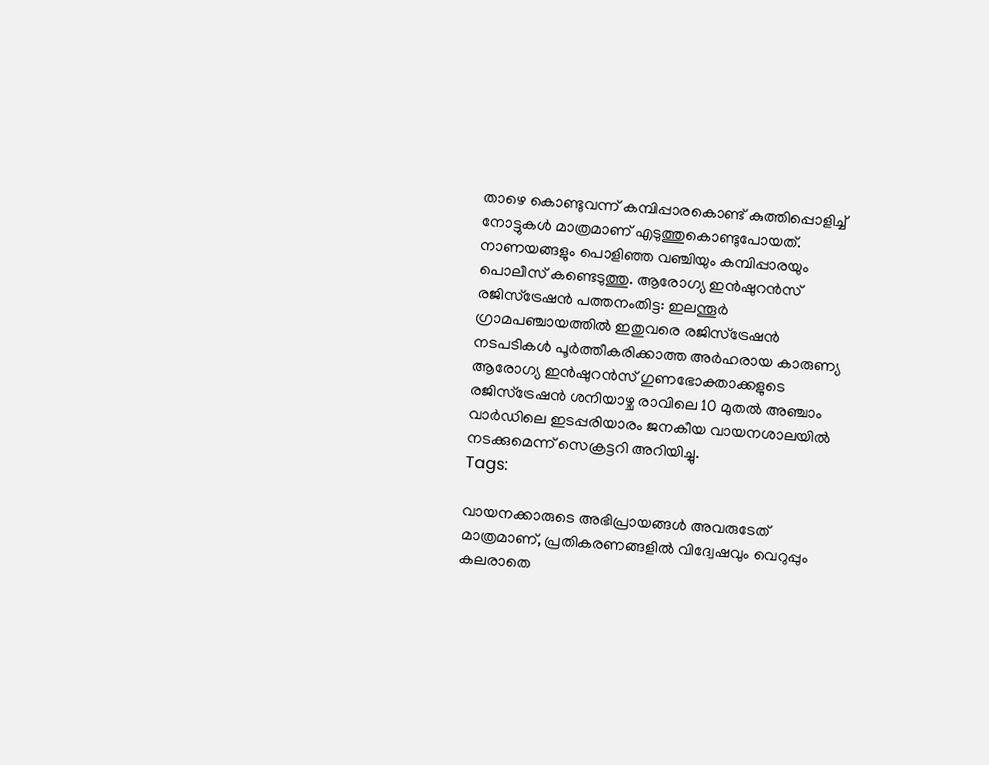താഴെ കൊണ്ടുവന്ന് കമ്പിപ്പാരകൊണ്ട് കുത്തിപ്പൊളിച്ച് നോട്ടുകൾ മാത്രമാണ് എടുത്തുകൊണ്ടുപോയത്. നാണയങ്ങളും പൊളിഞ്ഞ വഞ്ചിയും കമ്പിപ്പാരയും പൊലീസ് കണ്ടെടുത്തു. ആരോഗ്യ ഇൻഷുറൻസ് രജിസ്‌ട്രേഷൻ പത്തനംതിട്ട: ഇലന്തൂർ ഗ്രാമപഞ്ചായത്തിൽ ഇതുവരെ രജിസ്‌ട്രേഷന്‍ നടപടികൾ പൂര്‍ത്തീകരിക്കാത്ത അര്‍ഹരായ കാരുണ്യ ആരോഗ്യ ഇൻഷുറൻസ് ഗുണഭോക്താക്കളുടെ രജിസ്‌ട്രേഷൻ ശനിയാഴ്ച രാവിലെ 10 മുതൽ അഞ്ചാം വാര്‍ഡിലെ ഇടപ്പരിയാരം ജനകീയ വായനശാലയിൽ നടക്കുമെന്ന് സെക്രട്ടറി അറിയിച്ചു.
Tags:

വായനക്കാരുടെ അഭിപ്രായങ്ങള്‍ അവരുടേത് മാത്രമാണ്, പ്രതികരണങ്ങളിൽ വിദ്വേഷവും വെറുപ്പും കലരാതെ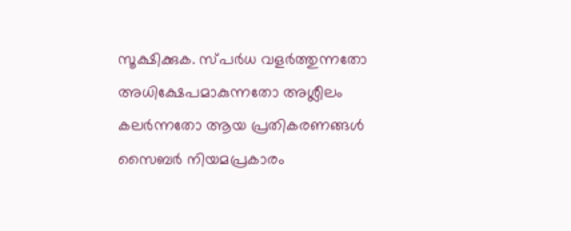സൂക്ഷിക്കുക. സ്പർധ വളർത്തുന്നതോ അധിക്ഷേപമാകുന്നതോ അശ്ലീലം കലർന്നതോ ആയ പ്രതികരണങ്ങൾ സൈബർ നിയമപ്രകാരം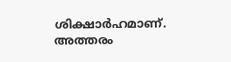ശിക്ഷാർഹമാണ്. അത്തരം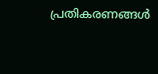പ്രതികരണങ്ങൾ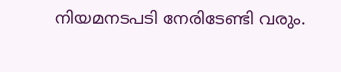നിയമനടപടി നേരിടേണ്ടി വരും.